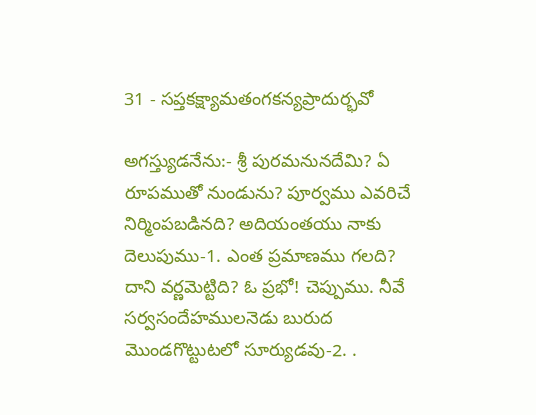31 - సప్తకక్ష్యామతంగకన్యప్రాదుర్భవో

అగస్త్యుడనేను:- శ్రీ పురమనునదేమి? ఏ రూపముతో నుండును? పూర్వము ఎవరిచే నిర్మింపబడినది? అదియంతయు నాకు దెలుపుము-1. ఎంత ప్రమాణము గలది? దాని వర్ణమెట్టిది? ఓ ప్రభో! చెప్పుము. నీవే సర్వసందేహములనెడు బురుద మొండగొట్టుటలో సూర్యుడవు-2. .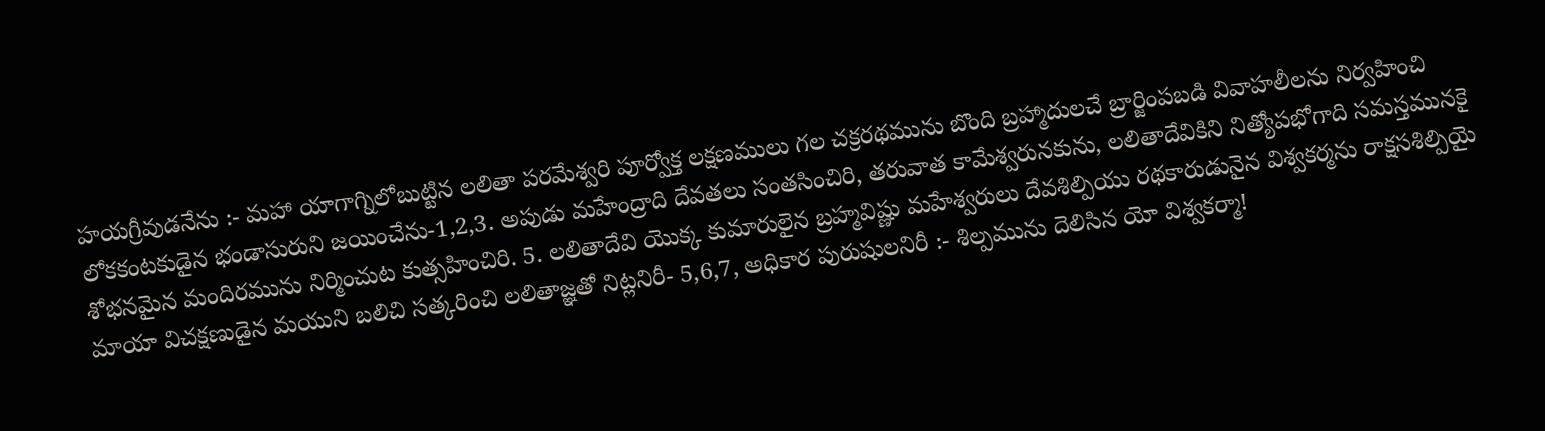హయగ్రీవుడనేను :- మహా యాగాగ్నిలోబుట్టిన లలితా పరమేశ్వరి పూర్వోక్త లక్షణములు గల చక్రరథమును బొంది బ్రహ్మాదులచే బ్రార్జింపబడి వివాహలీలను నిర్వహించి లోకకంటకుడైన భండాసురుని జయించేను-1,2,3. అపుడు మహేంద్రాది దేవతలు సంతసించిరి, తరువాత కామేశ్వరునకును, లలితాదేవికిని నిత్యోపభోగాది సమస్తమునకై శోభనమైన మందిరమును నిర్మించుట కుత్సహించిరి. 5. లలితాదేవి యొక్క కుమారులైన బ్రహ్మవిష్ణు మహేశ్వరులు దేవశిల్పియు రథకారుడునైన విశ్వకర్మను రాక్షసశిల్పియై మాయా విచక్షణుడైన మయుని బలిచి సత్కరించి లలితాజ్ఞతో నిట్లనిరీ- 5,6,7, అధికార పురుషులనిరీ :- శిల్పమును దెలిసిన యో విశ్వకర్మా!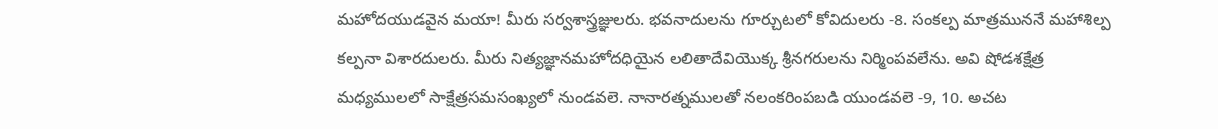మహోదయుడవైన మయా! మీరు సర్వశాస్త్రజ్ఞులరు. భవనాదులను గూర్చుటలో కోవిదులరు -8. సంకల్ప మాత్రముననే మహాశిల్ప కల్పనా విశారదులరు. మీరు నిత్యజ్ఞానమహోదధియైన లలితాదేవియొక్క శ్రీనగరులను నిర్మింపవలేను. అవి షోడశక్షేత్ర మధ్యములలో సాక్షేత్రసమసంఖ్యలో నుండవలె. నానారత్నములతో నలంకరింపబడి యుండవలె -9, 10. అచట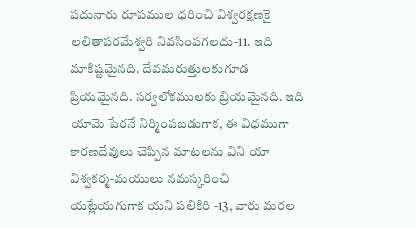పదునారు రూపముల ధరించి విశ్వరక్షణకై లలితాపరమేశ్వరి నివసింపగలదు-11. ఇది మాకిష్టమైనది. దేవమరుత్తులకుగూడ ప్రియమైనది. సర్వలోకములకు బ్రియమైనది. ఇది యామె పేరనే నిర్మింపబడుగాక, ఈ విధముగా కారణదేవులు చెప్పిన మాటలను విని యా విశ్వకర్మ-మయులు నమస్కరించి యట్లేయగుగాక యని పలికిరి -13, వారు మరల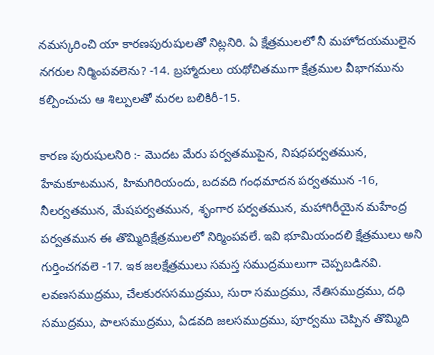నమస్కరించి యా కారణపురుషులతో నిట్లనిరి. ఏ క్షేత్రములలో నీ మహోదయములైన నగరుల నిర్మింపవలెను? -14. బ్రహ్మాదులు యథోచితముగా క్షేత్రముల వీభాగమును కల్పించుచు ఆ శిల్పులతో మరల బలికిరీ-15.

కారణ పురుషులనిరి :- మొదట మేరు పర్వతముపైన, నిషధపర్వతమున, హేమకూటమున, హిమగిరియందు, బదవది గంధమాదన పర్వతమున -16, నీలర్వతమున, మేషపర్వతమున, శృంగార పర్వతమున, మహాగిరీయైన మహేంద్ర పర్వతమున ఈ తొమ్మిదిక్షేత్రములలో నిర్మింపవలే. ఇవి భూమియందలి క్షేత్రములు అని గుర్తించగవలె -17. ఇక జలక్షేత్రములు సమస్త సముద్రములుగా చెప్పబడినవి. లవణసముద్రము, చేలకురససముద్రము, సురా సముద్రము, నేతిసముద్రము, దధి సముద్రము, పాలసముద్రము, ఏడవది జలసముద్రము, పూర్వము చెప్పిన తొమ్మిది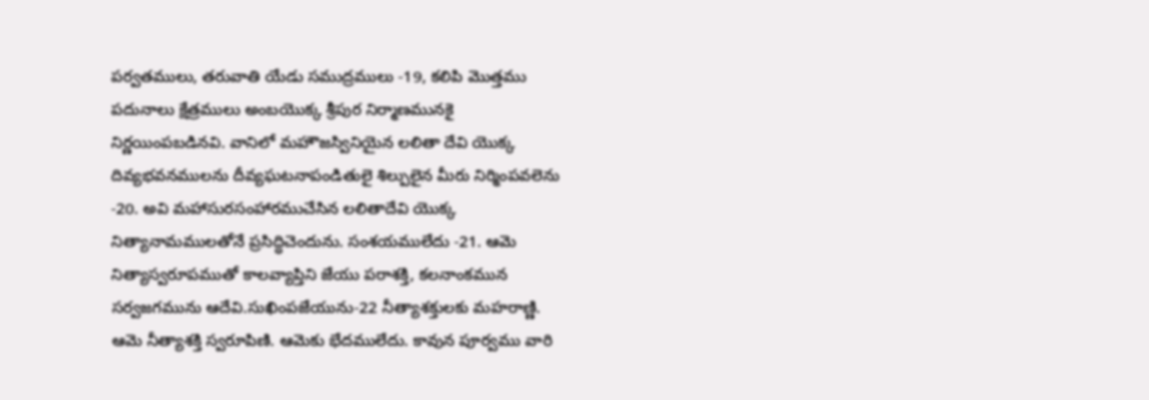పర్వతములు, తరువాతి యేడు సముద్రములు -19, కలిపి మొత్తము పదునాలు క్షేత్రములు అంబయొక్క శ్రీపుర నిర్మాణమునకై నిర్ణయింపబడినవి. వానిలో మహౌజస్వినియైన లలితా దేవి యొక్క దివ్యభవనములను దీవ్యఘటనాపండితులై శిల్పులైన మీరు నిర్మింపవలెను -20. అవి మహాసురసంహారముచేసిన లలితాదేవి యొక్క నిత్యానామములతోనే ప్రసిద్ధిచెందును. సంశయములేదు -21. ఆమె నిత్యాస్వరూపముతో కాలవ్యాప్తిని జేయు పరాశక్తి, కలనాంకమున సర్వజగమును ఆదేవి.సుఖింపజేయును-22 నీత్యాశక్తులకు మహరాణ్ణి. ఆమె నీత్యాశక్తి స్వరూపిణి. ఆమెకు భేదములేదు. కావున పూర్వము వారి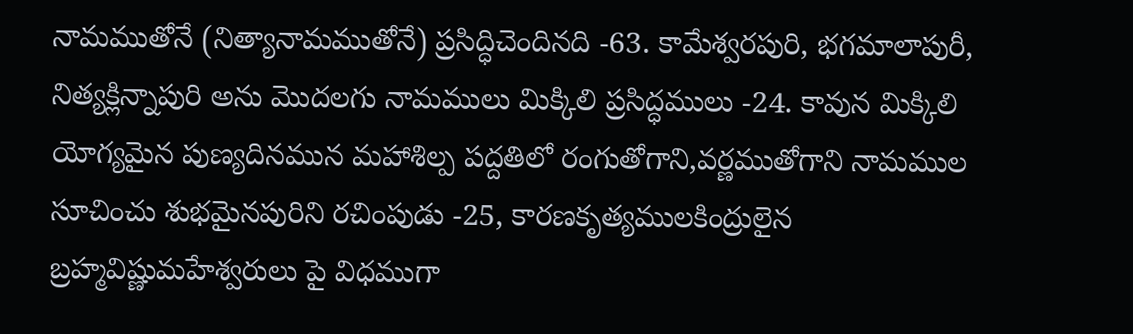నామముతోనే (నిత్యానామముతోనే) ప్రసిద్ధిచెందినది -63. కామేశ్వరపురి, భగమాలాపురీ, నిత్యక్లిన్నాపురి అను మొదలగు నామములు మిక్కిలి ప్రసిద్ధములు -24. కావున మిక్కిలి యోగ్యమైన పుణ్యదినమున మహాశిల్ప పద్దతిలో రంగుతోగాని,వర్ణముతోగాని నామముల సూచించు శుభమైనపురిని రచింపుడు -25, కారణకృత్యములకింద్రులైన బ్రహ్మవిష్ణుమహేశ్వరులు పై విధముగా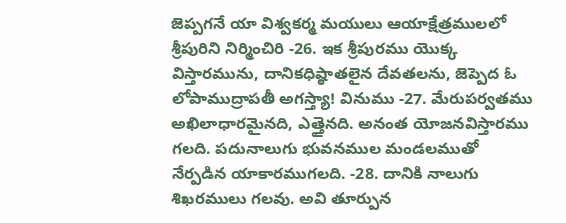జెప్పగనే యా విశ్వకర్మ మయులు ఆయాక్షేత్రములలో శ్రీపురిని నిర్మించిరి -26. ఇక శ్రీపురము యొక్క విస్తారమును, దానికధిష్ఠాతలైన దేవతలను, జెప్పెద ఓ లోపాముద్రాపతీ అగస్త్యా! వినుము -27. మేరుపర్వతము అఖిలాధారమైనది, ఎత్తైనది. అనంత యోజనవిస్తారము గలది. పదునాలుగు భువనముల మండలముతో నేర్పడిన యాకారముగలది. -28. దానికి నాలుగు శిఖరములు గలవు. అవి తూర్పున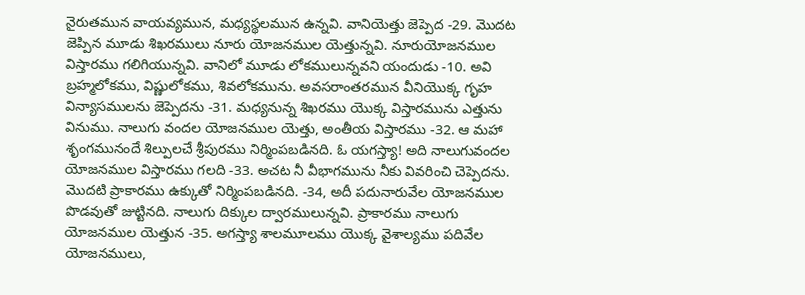నైరుతమున వాయవ్యమున, మధ్యస్థలమున ఉన్నవి. వానియెత్తు జెప్పెద -29. మొదట జెప్పిన మూడు శిఖరములు నూరు యోజనముల యెత్తున్నవి. నూరుయోజనముల విస్తారము గలిగియున్నవి. వానిలో మూడు లోకములున్నవని యందుడు -10. అవి బ్రహ్మలోకము, విష్ణులోకము, శివలోకమును. అవసరాంతరమున వీనియొక్క గృహ విన్యాసములను జెప్పెదను -31. మధ్యనున్న శిఖరము యొక్క విస్తారమును ఎత్తును వినుము. నాలుగు వందల యోజనముల యెత్తు, అంతీయ విస్తారము -32. ఆ మహా శృంగమునందే శిల్పులచే శ్రీపురము నిర్మింపబడినది. ఓ యగస్త్యా! అది నాలుగువందల యోజనముల విస్తారము గలది -33. అచట నీ వీభాగమును నీకు వివరించి చెప్పెదను. మొదటి ప్రాకారము ఉక్కుతో నిర్మింపబడినది. -34, అదీ పదునారువేల యోజనముల పొడవుతో జుట్టినది. నాలుగు దిక్కుల ద్వారములున్నవి. ప్రాకారము నాలుగు యోజనముల యెత్తున -35. అగస్త్యా శాలమూలము యొక్క వైశాల్యము పదివేల యోజనములు,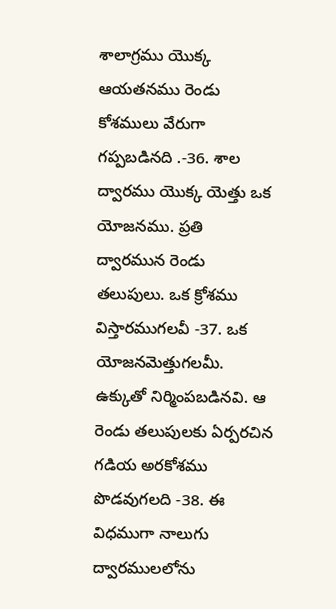శాలాగ్రము యొక్క ఆయతనము రెండు కోశములు వేరుగా గప్పబడినది .-36. శాల ద్వారము యొక్క యెత్తు ఒక యోజనము. ప్రతి ద్వారమున రెండు తలుపులు. ఒక క్రోశము విస్తారముగలవీ -37. ఒక యోజనమెత్తుగలమీ. ఉక్కుతో నిర్మింపబడినవి. ఆ రెండు తలుపులకు ఏర్పరచిన గడియ అరకోశము పొడవుగలది -38. ఈ విధముగా నాలుగు ద్వారములలోను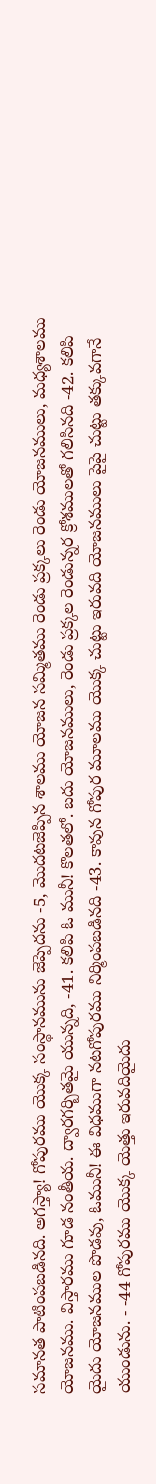సమానత పాటింపబడినది. అగస్త్యా! గోపురము యొక్క సంస్థానమును జెప్పెదను -5, మొదటజెప్పిన శాలము యోజన సమ్మితము రెండు ప్రక్కలు రెండు యోజనములు, మధ్యశాలము యోజనము. విస్తారము గూడ నంతీయ. ద్వారగర్బితమై యున్నది, -41. కలిపి ఓ మునీ! కొలతలో. బదు యోజనములు, రెండు ప్రక్కల రెండున్నర క్రోశములతో గలిసినది -42. కలిపి యైదు యోజనముల పొడవు, ఓమునీ! ఈ విధముగా నటగోపురము నిర్మింపబడినది -43. కావున గోపుర మూలము యొక్క చుట్టు ఇరువది యోజనములు పైపై చుట్టు తక్కువగానే యుండును. - -44 గోపురము యొక్క యెత్తు ఇరువదియైదు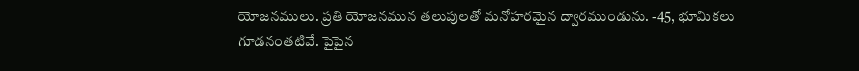యోజనములు. ప్రతి యోజనమున తలుపులతో మనోహరమైన ద్వారముండును. -45, భూమికలు గూడనంతటివే. పైపైన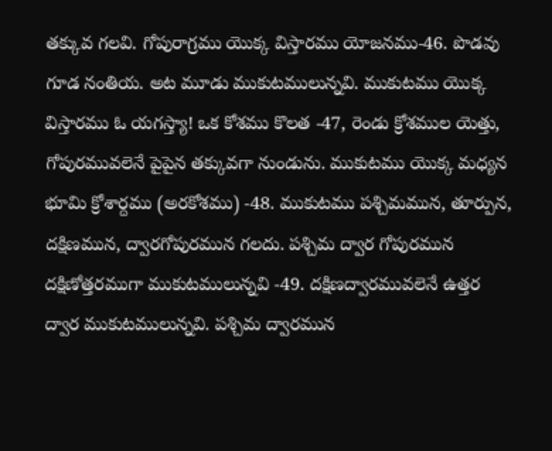తక్కువ గలవి. గోపురాగ్రము యొక్క విస్తారము యోజనము-46. పొడవు గూడ నంతియ. అట మూడు ముకుటములున్నవి. ముకుటము యొక్క విస్తారము ఓ యగస్త్యా! ఒక కోశము కొలత -47, రెండు క్రోశముల యెత్తు, గోపురమువలెనే పైపైన తక్కువగా నుండును. ముకుటము యొక్క మధ్యన భూమి క్రోశార్దము (అరకోశము) -48. ముకుటము పశ్చిమమున, తూర్పున, దక్షిణమున, ద్వారగోపురమున గలదు. పశ్చిమ ద్వార గోపురమున దక్షిణోత్తరముగా ముకుటములున్నవి -49. దక్షిణద్వారమువలెనే ఉత్తర ద్వార ముకుటములున్నవి. పశ్చిమ ద్వారమున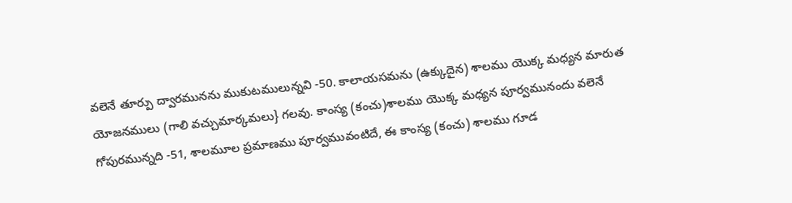వలెనే తూర్పు ద్వారమునను ముకుటములున్నవి -50. కాలాయసమను (ఉక్కుదైన) శాలము యొక్క మధ్యన మారుత యోజనములు (గాలి వచ్చుమార్కమలు} గలవు. కాంస్య (కంచు)శాలము యొక్క మధ్యన పూర్వమునందు వలెనే గోపురమున్నది -51, శాలమూల ప్రమాణము పూర్వమువంటిదే, ఈ కాంస్య (కంచు) శాలము గూడ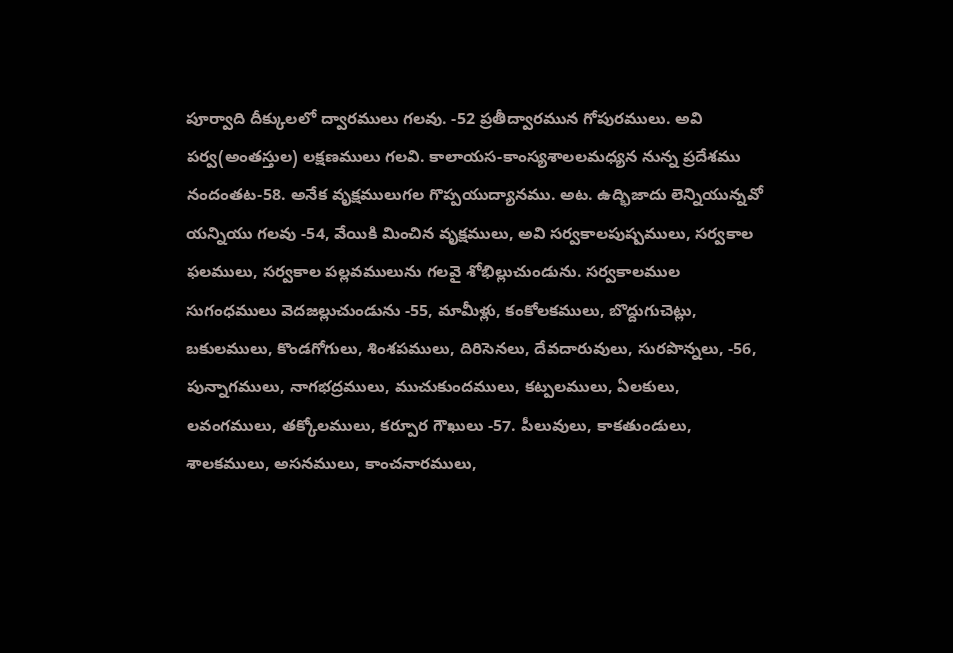పూర్వాది దీక్కులలో ద్వారములు గలవు. -52 ప్రతీద్వారమున గోపురములు. అవి పర్వ(అంతస్తుల) లక్షణములు గలవి. కాలాయస-కాంస్యశాలలమధ్యన నున్న ప్రదేశము నందంతట-58. అనేక వృక్షములుగల గొప్పయుద్యానము. అట. ఉద్భిజాదు లెన్నియున్నవో యన్నియు గలవు -54, వేయికి మించిన వృక్షములు, అవి సర్వకాలపుష్పములు, సర్వకాల ఫలములు, సర్వకాల పల్లవములును గలవై శోభిల్లుచుండును. సర్వకాలముల సుగంధములు వెదజల్లుచుండును -55, మామీళ్లు, కంకోలకములు, బొద్దుగుచెట్లు, బకులములు, కొండగోగులు, శింశపములు, దిరిసెనలు, దేవదారువులు, సురపొన్నలు, -56, పున్నాగములు, నాగభద్రములు, ముచుకుందములు, కట్పలములు, ఏలకులు, లవంగములు, తక్కోలములు, కర్పూర గౌఖులు -57. పీలువులు, కాకతుండులు, శాలకములు, అసనములు, కాంచనారములు,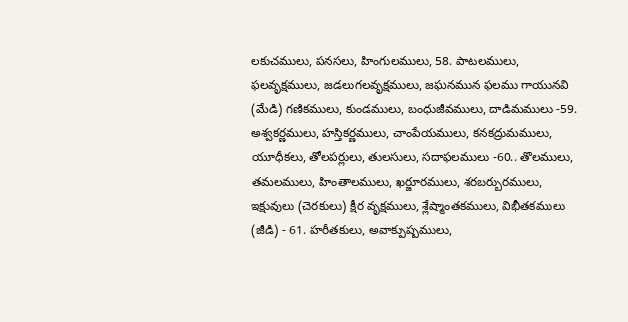లకుచములు, పనసలు, హింగులములు, 58. పాటలములు, ఫలవృక్షములు, జడలుగలవృక్షములు, జఘనమున ఫలము గాయునవి (మేడి) గణికములు, కుండములు, బంధుజీవములు, దాడిమములు -59. అశ్వకర్ణములు, హస్తికర్ణములు, చాంపేయములు, కనకద్రుమములు, యూధీకలు, తోలపర్లులు, తులసులు, సదాఫలములు -60.. తొలములు, తమలములు, హింతాలములు, ఖర్జూరములు, శరబర్బురములు, ఇక్షువులు (చెరకులు) క్షీర వృక్షములు, శ్లేష్మాంతకములు, విభీతకములు (జీడి) - 61. హరీతకులు, అవాక్పుష్పములు,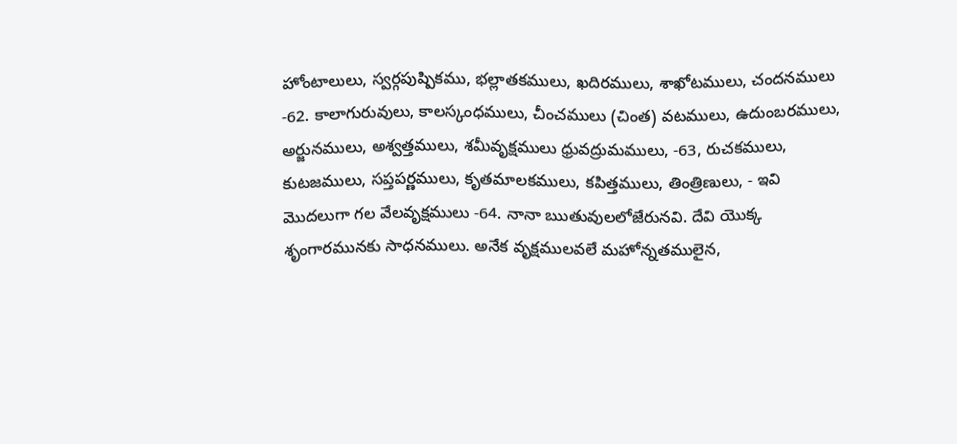హోంటాలులు, స్వర్గపుష్పికము, భల్లాతకములు, ఖదిరములు, శాఖోటములు, చందనములు -62. కాలాగురువులు, కాలస్కంధములు, చీంచములు (చింత) వటములు, ఉదుంబరములు, అర్జునములు, అశ్వత్తములు, శమీవృక్షములు ధ్రువద్రుమములు, -63, రుచకములు, కుటజములు, సప్తపర్ణములు, కృతమాలకములు, కపిత్తములు, తింత్రిణులు, - ఇవి మొదలుగా గల వేలవృక్షములు -64. నానా ఋతువులలోజేరునవి. దేవి యొక్క శృంగారమునకు సాధనములు. అనేక వృక్షములవలే మహోన్నతములైన,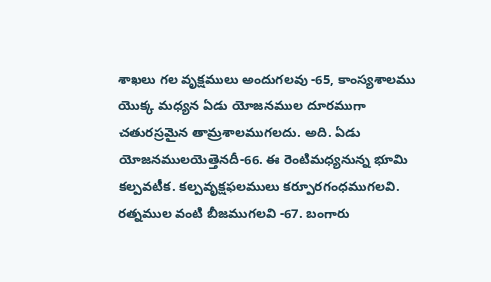శాఖలు గల వృక్షములు అందుగలవు -65, కాంస్యశాలము యొక్క మధ్యన ఏడు యోజనముల దూరముగా చతురస్రమైన తామ్రశాలముగలదు. అది. ఏడు యోజనములయెత్తెనదీ-66. ఈ రెంటిమధ్యనున్న భూమి కల్పవటీక. కల్పవృక్షఫలములు కర్పూరగంధముగలవి. రత్నముల వంటి బీజముగలవి -67. బంగారు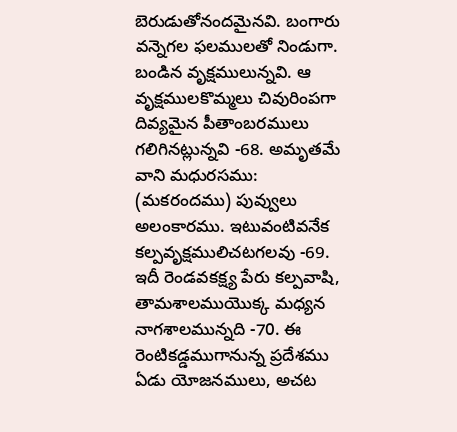బెరుడుతోనందమైనవి. బంగారు వన్నెగల ఫలములతో నిండుగా. బండిన వృక్షములున్నవి. ఆ వృక్షములకొమ్మలు చివురింపగా దివ్యమైన పీతాంబరములు గలిగినట్లున్నవి -68. అమృతమే వాని మధురసము: (మకరందము) పువ్వులు అలంకారము. ఇటువంటివనేక కల్పవృక్షములిచటగలవు -69. ఇదీ రెండవకక్ష్య పేరు కల్పవాషి, తామశాలముయొక్క మధ్యన నాగశాలమున్నది -70. ఈ రెంటికడ్డముగానున్న ప్రదేశము ఏడు యోజనములు, అచట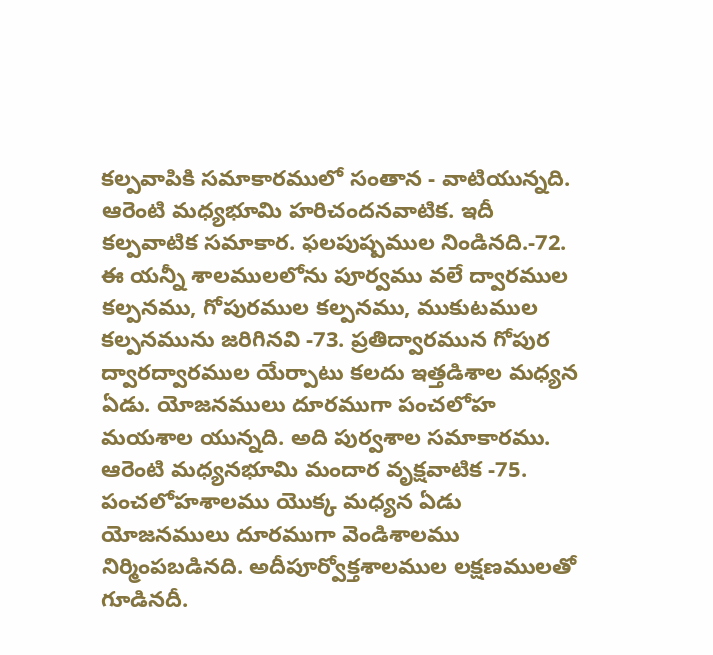కల్పవాపికి సమాకారములో సంతాన - వాటియున్నది. ఆరెంటి మధ్యభూమి హరిచందనవాటిక. ఇదీ కల్పవాటిక సమాకార. ఫలపుష్పముల నిండినది.-72. ఈ యన్నీ శాలములలోను పూర్వము వలే ద్వారముల కల్పనము, గోపురముల కల్పనము, ముకుటముల కల్పనమును జరిగినవి -73. ప్రతిద్వారమున గోపుర ద్వారద్వారముల యేర్పాటు కలదు ఇత్తడిశాల మధ్యన ఏడు. యోజనములు దూరముగా పంచలోహ మయశాల యున్నది. అది పుర్వశాల సమాకారము. ఆరెంటి మధ్యనభూమి మందార వృక్షవాటిక -75. పంచలోహశాలము యొక్క మధ్యన ఏడు యోజనములు దూరముగా వెండిశాలము నిర్మింపబడినది. అదీపూర్వోక్తశాలముల లక్షణములతో గూడినదీ.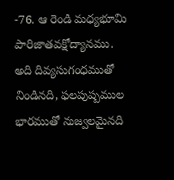-76. ఆ రెండి మధ్యభూమి పారిజాతవక్షోద్యానము. అది దివ్యసుగంధముతో నిండినది, ఫలపుష్పముల భారముతో నుజ్వలమైనది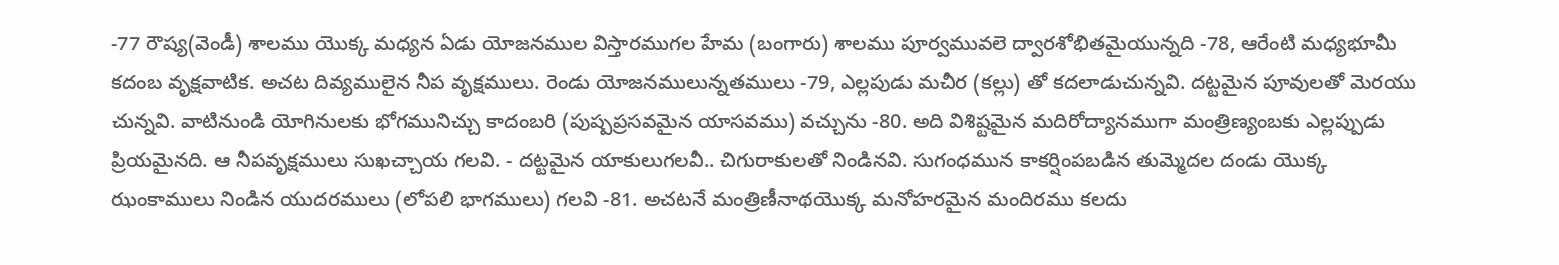-77 రౌష్య(వెండీ) శాలము యొక్క మధ్యన ఏడు యోజనముల విస్తారముగల హేమ (బంగారు) శాలము పూర్వమువలె ద్వారశోభితమైయున్నది -78, ఆరేంటి మధ్యభూమీ కదంబ వృక్షవాటిక. అచట దివ్యములైన నీప వృక్షములు. రెండు యోజనములున్నతములు -79, ఎల్లపుడు మచీర (కల్లు) తో కదలాడుచున్నవి. దట్టమైన పూవులతో మెరయు చున్నవి. వాటినుండి యోగినులకు భోగమునిచ్చు కాదంబరి (పుష్పప్రసవమైన యాసవము) వచ్చును -80. అది విశిష్టమైన మదిరోద్యానముగా మంత్రిణ్యంబకు ఎల్లప్పుడు ప్రియమైనది. ఆ నీపవృక్షములు సుఖచ్చాయ గలవి. - దట్టమైన యాకులుగలవీ.. చిగురాకులతో నిండినవి. సుగంధమున కాకర్షింపబడిన తుమ్మెదల దండు యొక్క ఝంకాములు నిండిన యుదరములు (లోపలి భాగములు) గలవి -81. అచటనే మంత్రిణీనాథయొక్క మనోహరమైన మందిరము కలదు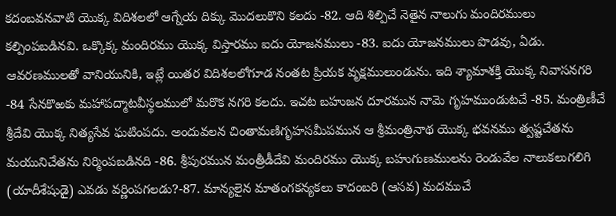కదంబవనవాటి యొక్క విదిశలలో ఆగ్నేయ దిక్కు మొదలుకొని కలదు -82. ఆది శిల్పిచే నెతైన నాలుగు మందిరములు కల్పింపబడినవి. ఒక్కొక్క మందిరము యొక్క విస్తారము ఐదు యోజనములు -83. ఐదు యోజనములు పొడవు, ఏడు. ఆవరణములతో వానియునికి, ఇట్లే యితర విదిశలలోగూడ నంతట ప్రియక వృక్షములుండును. ఇది శ్యామాశక్తి యొక్క నివాసనగరి -84 సేనకొఱకు మహాపద్మాటవీస్థలములో మరొక నగరి కలదు. ఇచట బహుజన దూరమున నామె గృహముండుటచే -85. మంత్రిణీచే శ్రీదేవి యొక్క నిత్యసేవ ఘటింపదు. అందువలన చింతామణిగృహసమీపమున ఆ శ్రీమంత్రినాథ యొక్క భవనము త్వష్టచేతను మయునిచేతను నిర్మింపబడినది -86. శ్రీపురమున మంత్రీడీదేవి మందిరము యొక్క బహుగుణములను రెండువేల నాలుకలుగలిగి (యాదీశేషుడై) ఎవడు వర్ణింపగలడు?-87. మాన్యలైన మాతంగకన్యకలు కాదంబరి (ఆసవ) మదముచే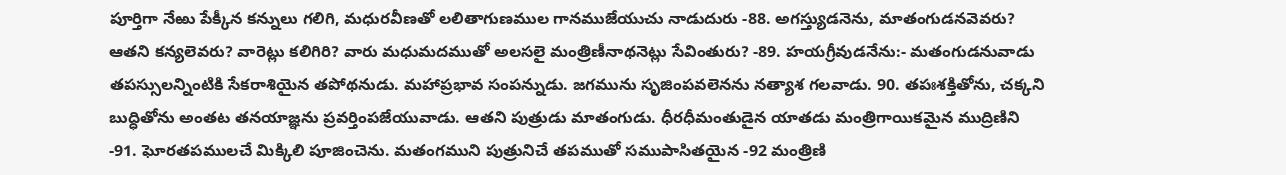పూర్తిగా నేఱు పేక్కీన కన్నులు గలిగి, మధురవీణతో లలితాగుణముల గానముజేయుచు నాడుదురు -88. అగస్త్యుడనెను, మాతంగుడనవెవరు? ఆతని కన్యలెవరు? వారెట్లు కలిగిరి? వారు మధుమదముతో అలసలై మంత్రిణీనాథనెట్లు సేవింతురు? -89. హయగ్రీవుడనేను:- మతంగుడనువాడు తపస్సులన్నింటికి సేకరాశియైన తపోథనుడు. మహాప్రభావ సంపన్నుడు. జగమును సృజింపవలెనను నత్యాశ గలవాడు. 90. తపఃశక్తితోను, చక్కని బుద్ధితోను అంతట తనయాజ్ఞను ప్రవర్తింపజేయువాడు. ఆతని పుత్రుడు మాతంగుడు. ధీరధీమంతుడైన యాతడు మంత్రిగాయికమైన ముద్రిణిని -91. ఘోరతపములచే మిక్కిలి పూజించెను. మతంగముని పుత్రునిచే తపముతో సముపాసితయైన -92 మంత్రిణి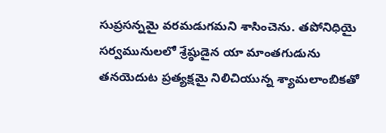సుప్రసన్నమై వరమడుగమని శాసించెను. తపోనిధియై సర్వమునులలో శ్రేష్ఠుడైన యా మాంతగుడును తనయెదుట ప్రత్యక్షమై నిలిచియున్న శ్యామలాంబికతో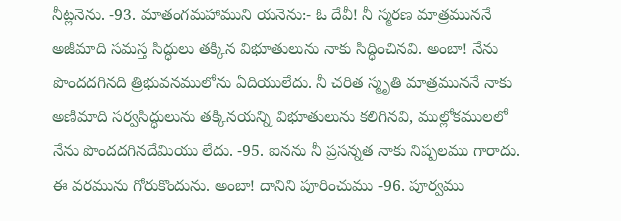నీట్లనెను. -93. మాతంగమహాముని యనెను:- ఓ దేవీ! నీ స్మరణ మాత్రముననే అజీమాది సమస్త సిద్ధులు తక్కిన విభూతులును నాకు సిద్ధించినవి. అంబా! నేను పొందదగినది త్రిభువనములోను ఏదియులేదు. నీ చరిత స్మృతి మాత్రముననే నాకు అణిమాది సర్వసిద్ధులును తక్కినయన్ని విభూతులును కలిగినవి, ముల్లోకములలో నేను పొందదగినదేమియు లేదు. -95. ఐనను నీ ప్రసన్నత నాకు నిష్పలము గారాదు. ఈ వరమును గోరుకొందును. అంబా! దానిని పూరించుము -96. పూర్వము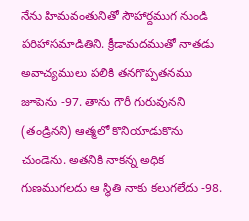నేను హిమవంతునితో సౌహార్దముగ నుండి పరిహాసమాడితిని. క్రీడామదముతో నాతడు అవాచ్యములు పలికి తనగొప్పతనము జూపెను -97. తాను గౌరీ గురువునని (తండ్రినని) ఆత్మలో కొనియాడుకొను చుండెను. అతనికి నాకన్న అధిక గుణముగలదు ఆ స్థితి నాకు కలుగలేదు -98.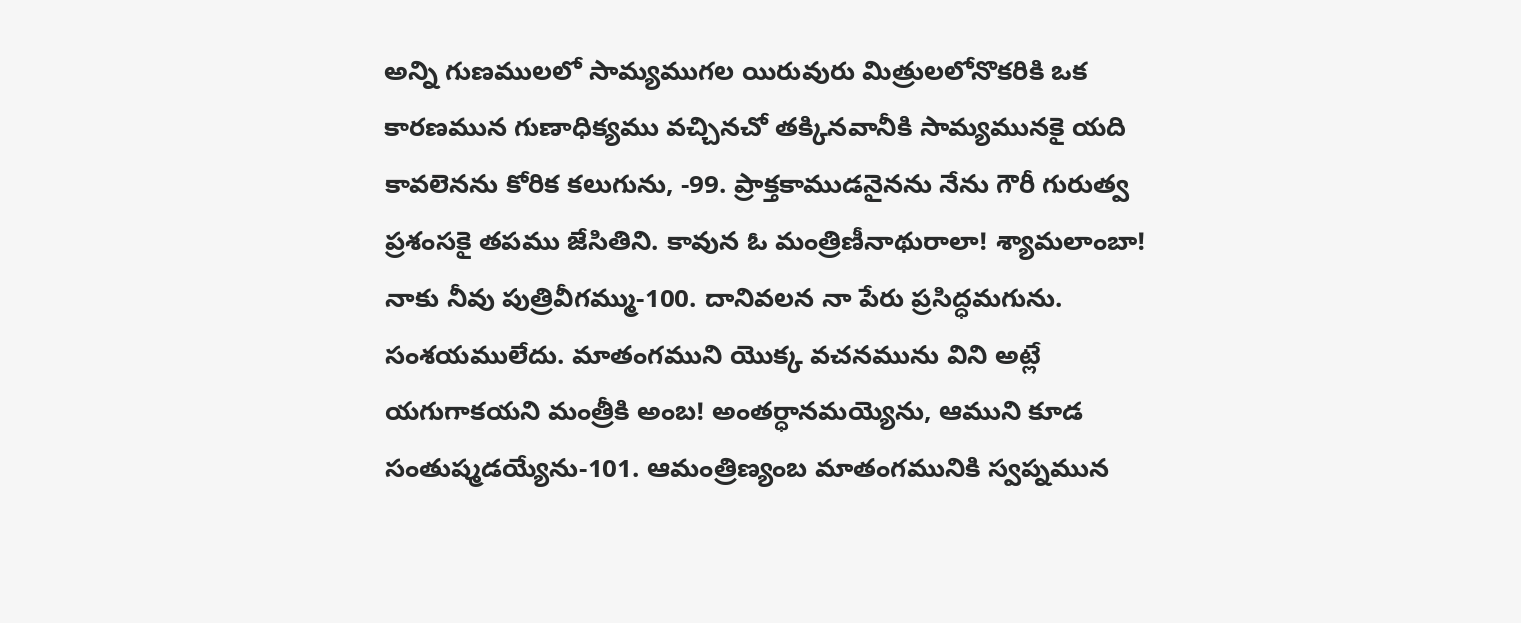అన్ని గుణములలో సామ్యముగల యిరువురు మిత్రులలోనొకరికి ఒక కారణమున గుణాధిక్యము వచ్చినచో తక్కినవానీకి సామ్యమునకై యది కావలెనను కోరిక కలుగును, -99. ప్రాక్తకాముడనైనను నేను గౌరీ గురుత్వ ప్రశంసకై తపము జేసితిని. కావున ఓ మంత్రిణీనాథురాలా! శ్యామలాంబా! నాకు నీవు పుత్రివీగమ్ము-100. దానివలన నా పేరు ప్రసిద్ధమగును. సంశయములేదు. మాతంగముని యొక్క వచనమును విని అట్లే యగుగాకయని మంత్రీకి అంబ! అంతర్ధానమయ్యెను, ఆముని కూడ సంతుష్మడయ్యేను-101. ఆమంత్రిణ్యంబ మాతంగమునికి స్వప్నమున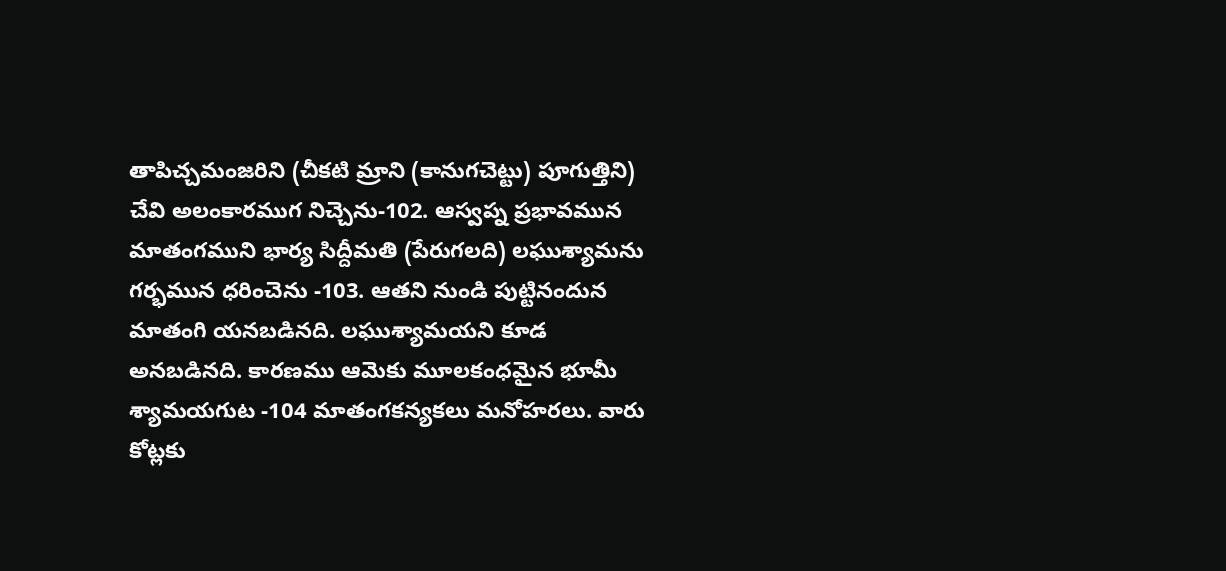తాపిచ్చమంజరిని (చీకటి మ్రాని (కానుగచెట్టు) పూగుత్తిని) చేవి అలంకారముగ నిచ్చెను-102. ఆస్వప్న ప్రభావమున మాతంగముని భార్య సిద్దీమతి (పేరుగలది) లఘుశ్యామను గర్భమున ధరించెను -103. ఆతని నుండి పుట్టినందున మాతంగి యనబడినది. లఘుశ్యామయని కూడ అనబడినది. కారణము ఆమెకు మూలకంధమైన భూమీ శ్యామయగుట -104 మాతంగకన్యకలు మనోహరలు. వారు కోట్లకు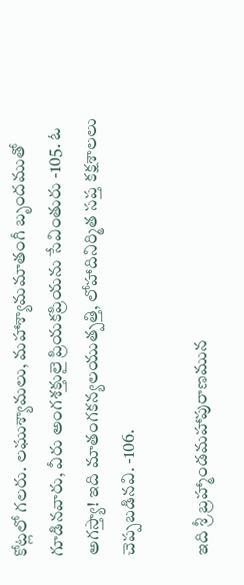కోట్లలో గలరు. లఘుశ్యామలు, మహాశ్యామమాతంగీ బృందముతో గూడినవారు, వీరు అంగశక్తులై ప్రియకప్రియను సేవింతురు -105. ఓ అగస్త్యా! ఇది మాతంగకన్యలయుత్పత్తి, లోహాదినిర్మిత సప్త కక్షశాలలు చెప్పబడినవి. -106.

ఇది శ్రీ బ్రహ్మాండమహాపురాణమున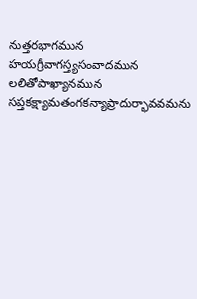నుత్తరభాగమున హయగ్రీవాగస్త్యసంవాదమున లలితోపాఖ్యానమున సప్తకక్ష్యామతంగకన్యాప్రాదుర్భావవమను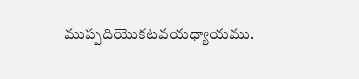ముప్పదియొకటవయధ్యాయము.